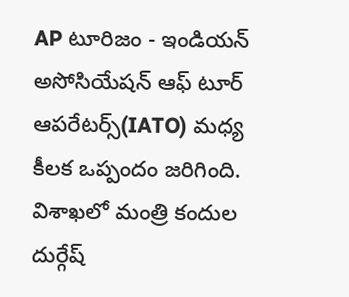AP టూరిజం - ఇండియన్ అసోసియేషన్ ఆఫ్ టూర్ ఆపరేటర్స్(IATO) మధ్య కీలక ఒప్పందం జరిగింది. విశాఖలో మంత్రి కందుల దుర్గేష్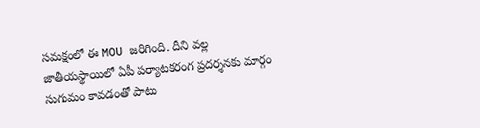సమక్షంలో ఈ MOU జరిగింది. దీని వల్ల జాతీయస్థాయిలో ఏపీ పర్యాటకరంగ ప్రదర్శనకు మార్గం సుగుమం కావడంతో పాటు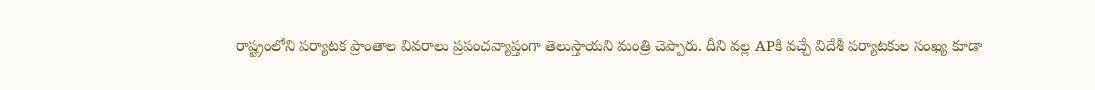రాష్ట్రంలోని పర్యాటక ప్రాంతాల వివరాలు ప్రపంచవ్యాప్తంగా తెలుస్తాయని మంత్రి చెప్పారు. దీని వల్ల APకి వచ్చే విదేశీ పర్యాటకుల సంఖ్య కూడా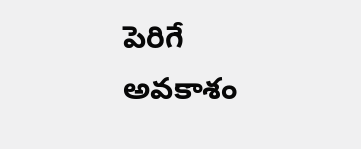పెరిగే అవకాశం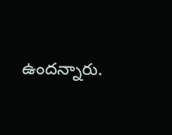ఉందన్నారు.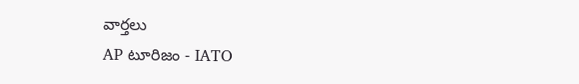వార్తలు
AP టూరిజం - IATO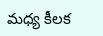మధ్య కీలక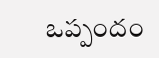ఒప్పందం